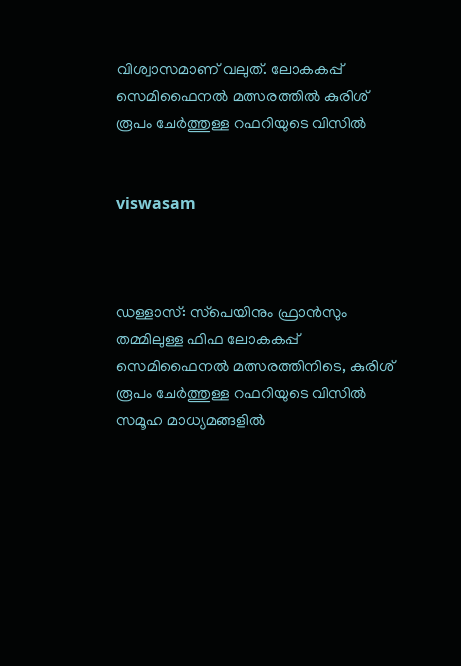വിശ്വാസമാണ് വലുത്. ലോകകപ്പ് സെമിഫൈനല്‍ മത്സരത്തില്‍ കുരിശ് രൂപം ചേര്‍ത്തുള്ള റഫറിയുടെ വിസില്‍


viswasam



ഡള്ളാസ്: സ്‌പെയിനും ഫ്രാന്‍സും തമ്മിലുള്ള ഫിഫ ലോകകപ്പ് സെമിഫൈനല്‍ മത്സരത്തിനിടെ, കുരിശ് രൂപം ചേര്‍ത്തുള്ള റഫറിയുടെ വിസില്‍ സമൂഹ മാധ്യമങ്ങളില്‍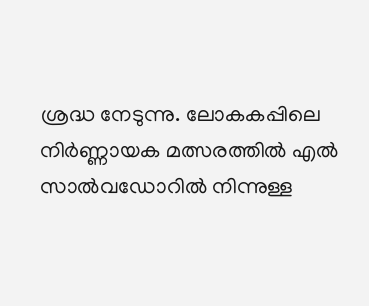ശ്രദ്ധ നേടുന്നു. ലോകകപ്പിലെ നിര്‍ണ്ണായക മത്സരത്തില്‍ എല്‍ സാല്‍വഡോറില്‍ നിന്നുള്ള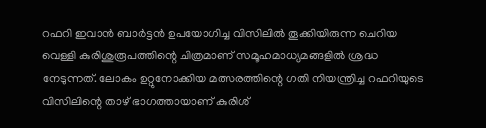റഫറി ഇവാന്‍ ബാര്‍ട്ടന്‍ ഉപയോഗിച്ച വിസിലില്‍ തൂക്കിയിരുന്ന ചെറിയ വെള്ളി കുരിശുരൂപത്തിന്റെ ചിത്രമാണ് സമൂഹമാധ്യമങ്ങളില്‍ ശ്രദ്ധ നേടുന്നത്. ലോകം ഉറ്റുനോക്കിയ മത്സരത്തിന്റെ ഗതി നിയന്ത്രിച്ച റഫറിയുടെ വിസിലിന്റെ താഴ് ഭാഗത്തായാണ് കുരിശ്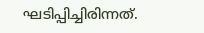ഘടിപ്പിച്ചിരിന്നത്.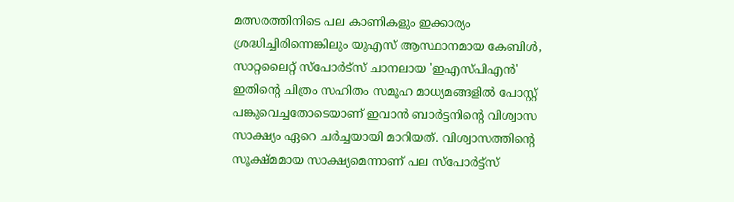മത്സരത്തിനിടെ പല കാണികളും ഇക്കാര്യം ശ്രദ്ധിച്ചിരിന്നെങ്കിലും യുഎസ് ആസ്ഥാനമായ കേബിള്‍, സാറ്റലൈറ്റ് സ്‌പോര്‍ട്‌സ് ചാനലായ 'ഇഎസ്പിഎന്‍' ഇതിന്റെ ചിത്രം സഹിതം സമൂഹ മാധ്യമങ്ങളില്‍ പോസ്റ്റ് പങ്കുവെച്ചതോടെയാണ് ഇവാന്‍ ബാര്‍ട്ടനിന്റെ വിശ്വാസ സാക്ഷ്യം ഏറെ ചര്‍ച്ചയായി മാറിയത്. വിശ്വാസത്തിന്റെ സൂക്ഷ്മമായ സാക്ഷ്യമെന്നാണ് പല സ്‌പോര്‍ട്ട്‌സ്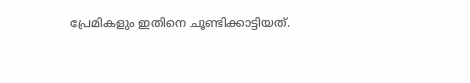പ്രേമികളും ഇതിനെ ചൂണ്ടിക്കാട്ടിയത്.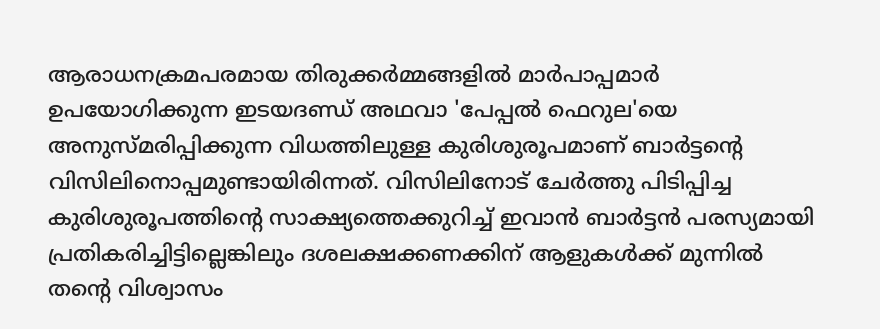ആരാധനക്രമപരമായ തിരുക്കര്‍മ്മങ്ങളില്‍ മാര്‍പാപ്പമാര്‍ ഉപയോഗിക്കുന്ന ഇടയദണ്ഡ് അഥവാ 'പേപ്പല്‍ ഫെറുല'യെ അനുസ്മരിപ്പിക്കുന്ന വിധത്തിലുള്ള കുരിശുരൂപമാണ് ബാര്‍ട്ടന്റെ വിസിലിനൊപ്പമുണ്ടായിരിന്നത്. വിസിലിനോട് ചേര്‍ത്തു പിടിപ്പിച്ച കുരിശുരൂപത്തിന്റെ സാക്ഷ്യത്തെക്കുറിച്ച് ഇവാന്‍ ബാര്‍ട്ടന്‍ പരസ്യമായി പ്രതികരിച്ചിട്ടില്ലെങ്കിലും ദശലക്ഷക്കണക്കിന് ആളുകള്‍ക്ക് മുന്നില്‍ തന്റെ വിശ്വാസം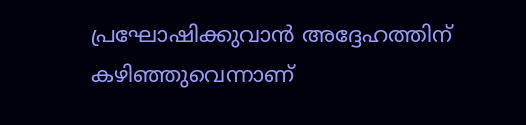പ്രഘോഷിക്കുവാന്‍ അദ്ദേഹത്തിന് കഴിഞ്ഞുവെന്നാണ്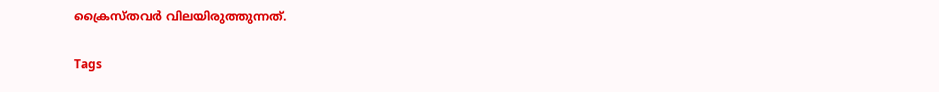ക്രൈസ്തവര്‍ വിലയിരുത്തുന്നത്.

Tags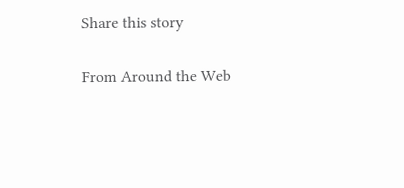Share this story

From Around the Web